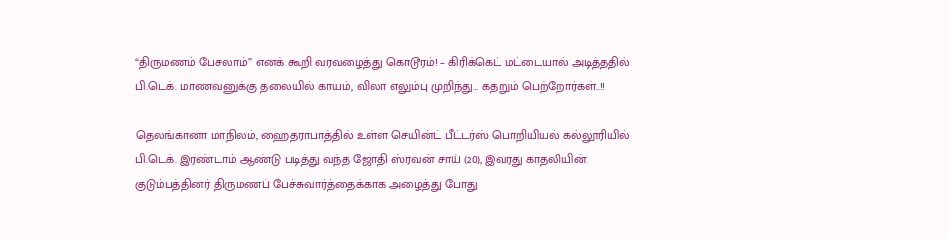“திருமணம் பேசலாம்” எனக் கூறி வரவழைத்து கொடூரம்! – கிரிக்கெட் மட்டையால் அடித்ததில் பி.டெக். மாணவனுக்கு தலையில் காயம், விலா எலும்பு முறிந்து… கதறும் பெற்றோர்கள்..!!

தெலங்கானா மாநிலம், ஹைதராபாத்தில் உள்ள செயின்ட் பீட்டர்ஸ் பொறியியல் கல்லூரியில் பி.டெக். இரண்டாம் ஆண்டு படித்து வந்த ஜோதி ஸ்ரவன் சாய் (20), இவரது காதலியின் குடும்பத்தினர் திருமணப் பேச்சுவார்த்தைக்காக அழைத்து போது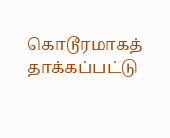கொடூரமாகத் தாக்கப்பட்டு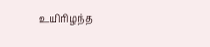உயிரிழந்த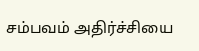சம்பவம் அதிர்ச்சியை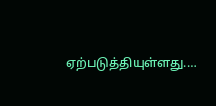ஏற்படுத்தியுள்ளது.…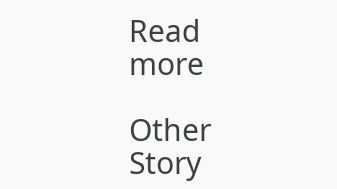Read more

Other Story